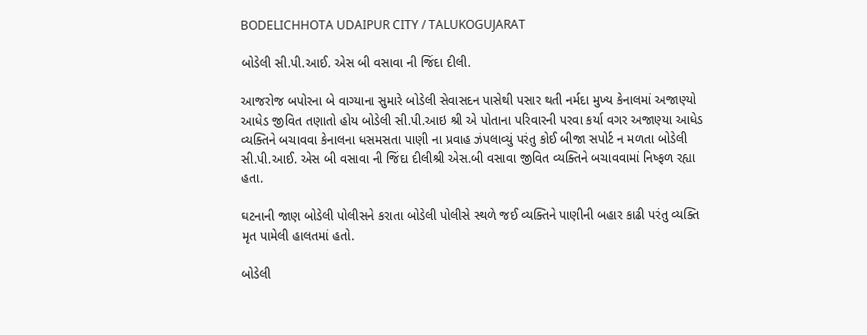BODELICHHOTA UDAIPUR CITY / TALUKOGUJARAT

બોડેલી સી.પી.આઈ. એસ બી વસાવા ની જિંદા દીલી.

આજરોજ બપોરના બે વાગ્યાના સુમારે બોડેલી સેવાસદન પાસેથી પસાર થતી નર્મદા મુખ્ય કેનાલમાં અજાણ્યો આધેડ જીવિત તણાતો હોય બોડેલી સી.પી.આઇ શ્રી એ પોતાના પરિવારની પરવા કર્યા વગર અજાણ્યા આધેડ વ્યક્તિને બચાવવા કેનાલના ધસમસતા પાણી ના પ્રવાહ ઝંપલાવ્યું પરંતુ કોઈ બીજા સપોર્ટ ન મળતા બોડેલી સી.પી.આઈ. એસ બી વસાવા ની જિંદા દીલીશ્રી એસ.બી વસાવા જીવિત વ્યક્તિને બચાવવામાં નિષ્ફળ રહ્યા હતા.

ઘટનાની જાણ બોડેલી પોલીસને કરાતા બોડેલી પોલીસે સ્થળે જઈ વ્યક્તિને પાણીની બહાર કાઢી પરંતુ વ્યક્તિ મૃત પામેલી હાલતમાં હતો.

બોડેલી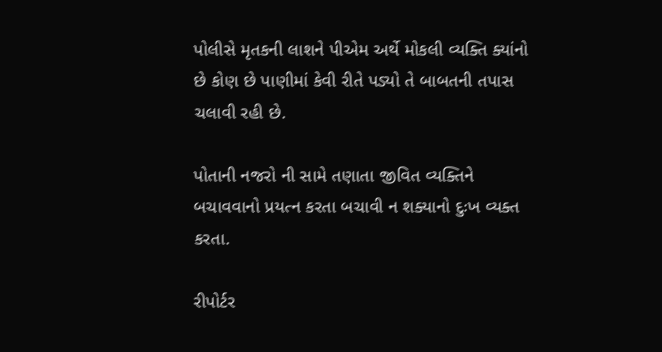પોલીસે મૃતકની લાશને પીએમ અર્થે મોકલી વ્યક્તિ ક્યાંનો છે કોણ છે પાણીમાં કેવી રીતે પડ્યો તે બાબતની તપાસ ચલાવી રહી છે.

પોતાની નજરો ની સામે તણાતા જીવિત વ્યક્તિને બચાવવાનો પ્રયત્ન કરતા બચાવી ન શક્યાનો દુઃખ વ્યક્ત કરતા.

રીપોર્ટર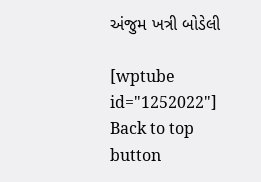અંજુમ ખત્રી બોડેલી

[wptube id="1252022"]
Back to top button